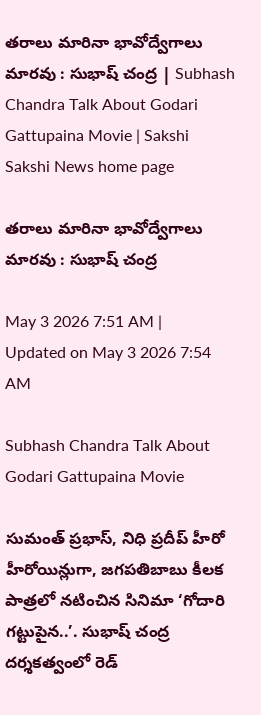తరాలు మారినా భావోద్వేగాలు మారవు : సుభాష్‌ చంద్ర | Subhash Chandra Talk About Godari Gattupaina Movie | Sakshi
Sakshi News home page

తరాలు మారినా భావోద్వేగాలు మారవు : సుభాష్‌ చంద్ర

May 3 2026 7:51 AM | Updated on May 3 2026 7:54 AM

Subhash Chandra Talk About Godari Gattupaina Movie

సుమంత్‌ ప్రభాస్, నిధి ప్రదీప్‌ హీరో హీరోయిన్లుగా, జగపతిబాబు కీలక పాత్రలో నటించిన సినిమా ‘గోదారి గట్టుపైన..’. సుభాష్‌ చంద్ర దర్శకత్వంలో రెడ్‌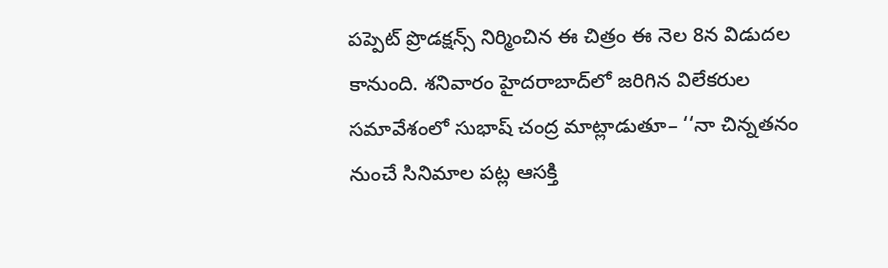పప్పెట్‌ ప్రొడక్షన్స్‌ నిర్మించిన ఈ చిత్రం ఈ నెల 8న విడుదల కానుంది. శనివారం హైదరాబాద్‌లో జరిగిన విలేకరుల సమావేశంలో సుభాష్‌ చంద్ర మాట్లాడుతూ– ‘‘నా చిన్నతనం నుంచే సినిమాల పట్ల ఆసక్తి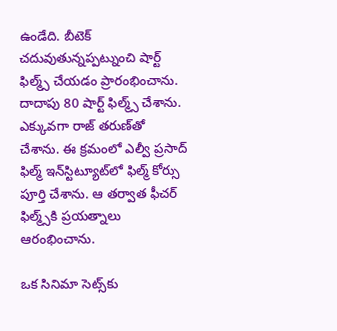ఉండేది. బీటెక్‌ చదువుతున్నప్పట్నుంచి షార్ట్‌ ఫిల్మ్స్‌ చేయడం ప్రారంభించాను. దాదాపు 80 షార్ట్‌ ఫిల్మ్స్‌ చేశాను. ఎక్కువగా రాజ్‌ తరుణ్‌తో చేశాను. ఈ క్రమంలో ఎల్వీ ప్రసాద్‌ ఫిల్మ్‌ ఇన్‌స్టిట్యూట్‌లో ఫిల్మ్‌ కోర్సు పూర్తి చేశాను. ఆ తర్వాత ఫీచర్‌  ఫిల్మ్స్‌కి ప్రయత్నాలు ఆరంభించాను.

ఒక సినిమా సెట్స్‌కు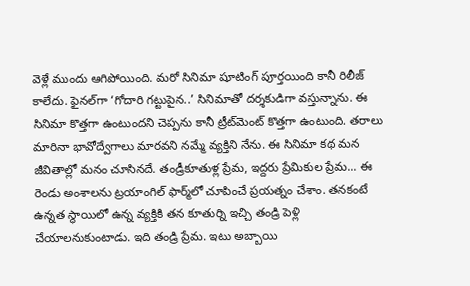వెళ్లే ముందు ఆగిపోయింది. మరో సినిమా షూటింగ్‌ పూర్తయింది కానీ రిలీజ్‌ కాలేదు. ఫైనల్‌గా ‘గోదారి గట్టుపైన..’ సినిమాతో దర్శకుడిగా వస్తున్నాను. ఈ సినిమా కొత్తగా ఉంటుందని చెప్పను కానీ ట్రీట్‌మెంట్‌ కొత్తగా ఉంటుంది. తరాలు మారినా భావోద్వేగాలు మారవని నమ్మే వ్యక్తిని నేను. ఈ సినిమా కథ మన జీవితాల్లో మనం చూసినదే. తండ్రీకూతుళ్ల ప్రేమ, ఇద్దరు ప్రేమికుల ప్రేమ... ఈ రెండు అంశాలను ట్రయాంగిల్‌ ఫార్మ్‌లో చూపించే ప్రయత్నం చేశాం. తనకంటే ఉన్నత స్థాయిలో ఉన్న వ్యక్తికి తన కూతుర్ని ఇచ్చి తండ్రి పెళ్లి చేయాలనుకుంటాడు. ఇది తండ్రి ప్రేమ. ఇటు అబ్బాయి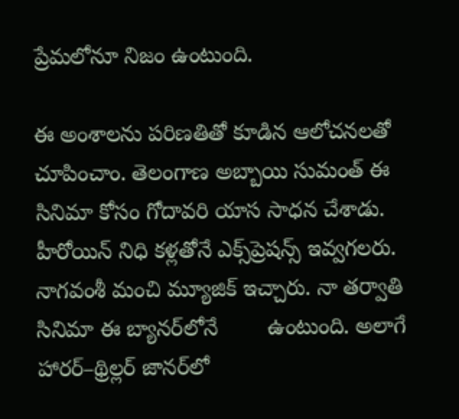ప్రేమలోనూ నిజం ఉంటుంది.

ఈ అంశాలను పరిణతితో కూడిన ఆలోచనలతో చూపించాం. తెలంగాణ అబ్బాయి సుమంత్‌ ఈ సినిమా కోసం గోదావరి యాస సాధన చేశాడు. హీరోయిన్‌ నిధి కళ్లతోనే ఎక్స్‌ప్రెషన్స్‌ ఇవ్వగలరు. నాగవంశీ మంచి మ్యూజిక్‌ ఇచ్చారు. నా తర్వాతి సినిమా ఈ బ్యానర్‌లోనే        ఉంటుంది. అలాగే హారర్‌–థ్రిల్లర్‌ జానర్‌లో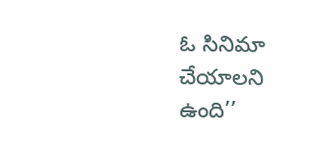ఓ సినిమా చేయాలని ఉంది’’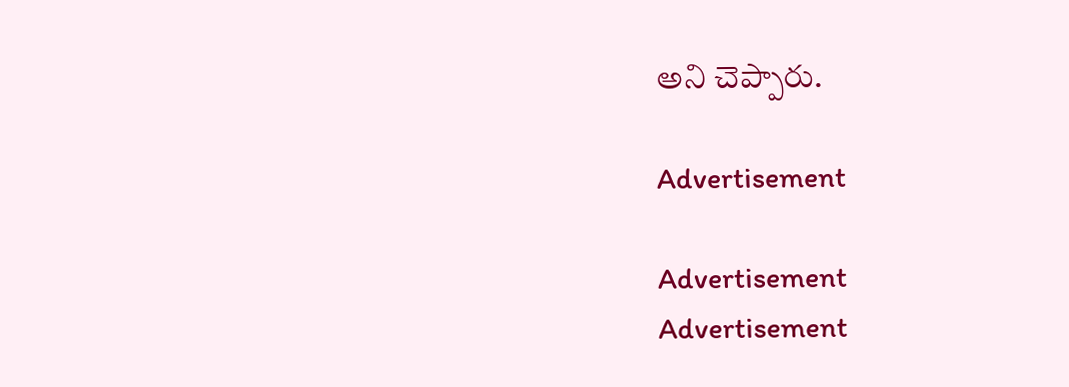అని చెప్పారు.

Advertisement

Advertisement
Advertisement